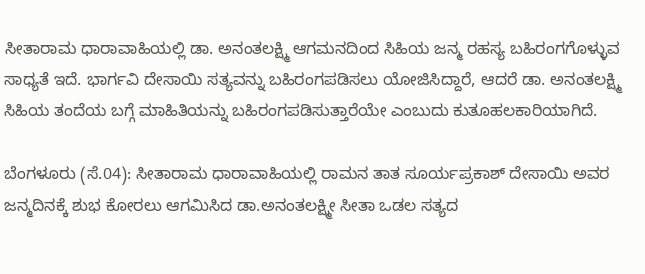ಸೀತಾರಾಮ ಧಾರಾವಾಹಿಯಲ್ಲಿ ಡಾ. ಅನಂತಲಕ್ಷ್ಮಿ ಆಗಮನದಿಂದ ಸಿಹಿಯ ಜನ್ಮ ರಹಸ್ಯ ಬಹಿರಂಗಗೊಳ್ಳುವ ಸಾಧ್ಯತೆ ಇದೆ. ಭಾರ್ಗವಿ ದೇಸಾಯಿ ಸತ್ಯವನ್ನು ಬಹಿರಂಗಪಡಿಸಲು ಯೋಜಿಸಿದ್ದಾರೆ, ಆದರೆ ಡಾ. ಅನಂತಲಕ್ಷ್ಮಿ ಸಿಹಿಯ ತಂದೆಯ ಬಗ್ಗೆ ಮಾಹಿತಿಯನ್ನು ಬಹಿರಂಗಪಡಿಸುತ್ತಾರೆಯೇ ಎಂಬುದು ಕುತೂಹಲಕಾರಿಯಾಗಿದೆ.

ಬೆಂಗಳೂರು (ಸೆ.04): ಸೀತಾರಾಮ ಧಾರಾವಾಹಿಯಲ್ಲಿ ರಾಮನ ತಾತ ಸೂರ್ಯಪ್ರಕಾಶ್ ದೇಸಾಯಿ ಅವರ ಜನ್ಮದಿನಕ್ಕೆ ಶುಭ ಕೋರಲು ಆಗಮಿಸಿದ ಡಾ.ಅನಂತಲಕ್ಷ್ಮೀ ಸೀತಾ ಒಡಲ ಸತ್ಯದ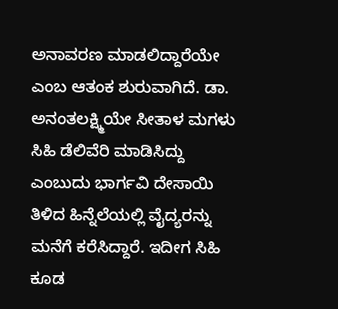ಅನಾವರಣ ಮಾಡಲಿದ್ದಾರೆಯೇ ಎಂಬ ಆತಂಕ ಶುರುವಾಗಿದೆ. ಡಾ. ಅನಂತಲಕ್ಷ್ಮಿಯೇ ಸೀತಾಳ ಮಗಳು ಸಿಹಿ ಡೆಲಿವೆರಿ ಮಾಡಿಸಿದ್ದು ಎಂಬುದು ಭಾರ್ಗವಿ ದೇಸಾಯಿ ತಿಳಿದ ಹಿನ್ನೆಲೆಯಲ್ಲಿ ವೈದ್ಯರನ್ನು ಮನೆಗೆ ಕರೆಸಿದ್ದಾರೆ. ಇದೀಗ ಸಿಹಿ ಕೂಡ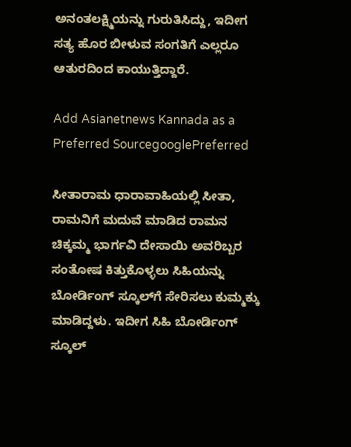ಅನಂತಲಕ್ಷ್ಮಿಯನ್ನು ಗುರುತಿಸಿದ್ದು, ಇದೀಗ ಸತ್ಯ ಹೊರ ಬೀಳುವ ಸಂಗತಿಗೆ ಎಲ್ಲರೂ ಆತುರದಿಂದ ಕಾಯುತ್ತಿದ್ದಾರೆ.

Add Asianetnews Kannada as a Preferred SourcegooglePreferred

ಸೀತಾರಾಮ ಧಾರಾವಾಹಿಯಲ್ಲಿ ಸೀತಾ, ರಾಮನಿಗೆ ಮದುವೆ ಮಾಡಿದ ರಾಮನ ಚಿಕ್ಕಮ್ಮ ಭಾರ್ಗವಿ ದೇಸಾಯಿ ಅವರಿಬ್ಬರ ಸಂತೋಷ ಕಿತ್ತುಕೊಳ್ಳಲು ಸಿಹಿಯನ್ನು ಬೋರ್ಡಿಂಗ್ ಸ್ಕೂಲ್‌ಗೆ ಸೇರಿಸಲು ಕುಮ್ಮಕ್ಕು ಮಾಡಿದ್ದಳು. ಇದೀಗ ಸಿಹಿ ಬೋರ್ಡಿಂಗ್ ಸ್ಕೂಲ್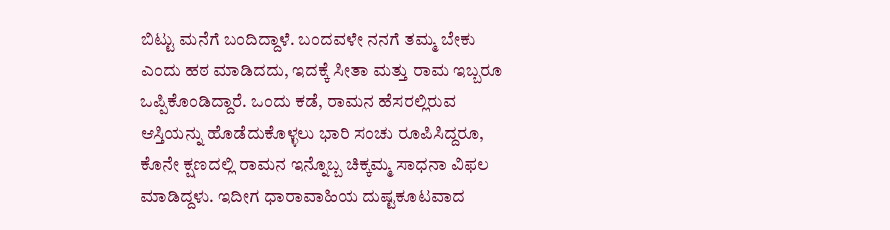ಬಿಟ್ಟು ಮನೆಗೆ ಬಂದಿದ್ದಾಳೆ. ಬಂದವಳೇ ನನಗೆ ತಮ್ಮ ಬೇಕು ಎಂದು ಹಠ ಮಾಡಿದದು, ಇದಕ್ಕೆ ಸೀತಾ ಮತ್ತು ರಾಮ ಇಬ್ಬರೂ ಒಪ್ಪಿಕೊಂಡಿದ್ದಾರೆ. ಒಂದು ಕಡೆ, ರಾಮನ ಹೆಸರಲ್ಲಿರುವ ಆಸ್ತಿಯನ್ನು ಹೊಡೆದುಕೊಳ್ಳಲು ಭಾರಿ ಸಂಚು ರೂಪಿಸಿದ್ದರೂ, ಕೊನೇ ಕ್ಷಣದಲ್ಲಿ ರಾಮನ ಇನ್ನೊಬ್ಬ ಚಿಕ್ಕಮ್ಮ ಸಾಧನಾ ವಿಫಲ ಮಾಡಿದ್ದಳು. ಇದೀಗ ಧಾರಾವಾಹಿಯ ದುಷ್ಟಕೂಟವಾದ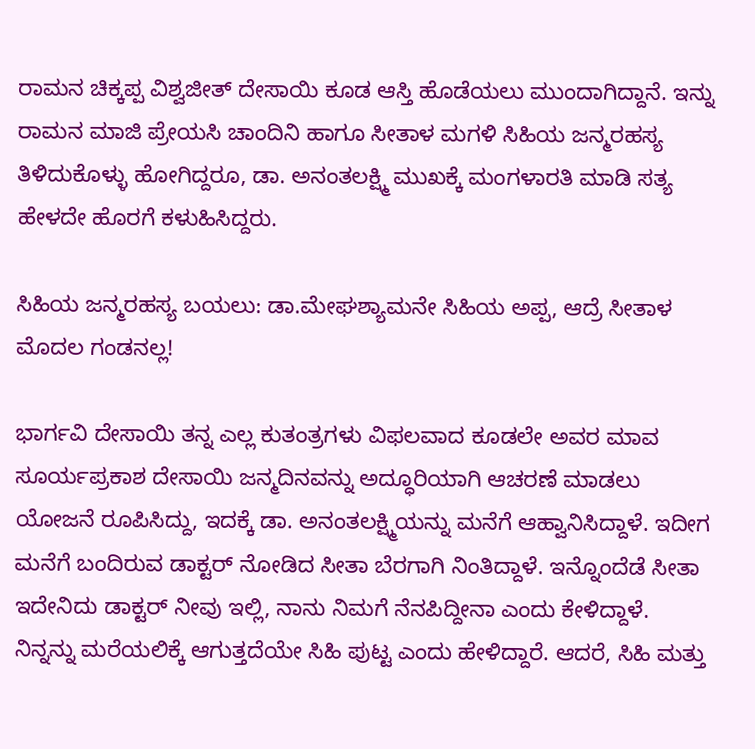ರಾಮನ ಚಿಕ್ಕಪ್ಪ ವಿಶ್ವಜೀತ್ ದೇಸಾಯಿ ಕೂಡ ಆಸ್ತಿ ಹೊಡೆಯಲು ಮುಂದಾಗಿದ್ದಾನೆ. ಇನ್ನು ರಾಮನ ಮಾಜಿ ಪ್ರೇಯಸಿ ಚಾಂದಿನಿ ಹಾಗೂ ಸೀತಾಳ ಮಗಳಿ ಸಿಹಿಯ ಜನ್ಮರಹಸ್ಯ ತಿಳಿದುಕೊಳ್ಳು ಹೋಗಿದ್ದರೂ, ಡಾ. ಅನಂತಲಕ್ಷ್ಮಿ ಮುಖಕ್ಕೆ ಮಂಗಳಾರತಿ ಮಾಡಿ ಸತ್ಯ ಹೇಳದೇ ಹೊರಗೆ ಕಳುಹಿಸಿದ್ದರು.

ಸಿಹಿಯ ಜನ್ಮರಹಸ್ಯ ಬಯಲು: ಡಾ.ಮೇಘಶ್ಯಾಮನೇ ಸಿಹಿಯ ಅಪ್ಪ, ಆದ್ರೆ ಸೀತಾಳ ಮೊದಲ ಗಂಡನಲ್ಲ!

ಭಾರ್ಗವಿ ದೇಸಾಯಿ ತನ್ನ ಎಲ್ಲ ಕುತಂತ್ರಗಳು ವಿಫಲವಾದ ಕೂಡಲೇ ಅವರ ಮಾವ ಸೂರ್ಯಪ್ರಕಾಶ ದೇಸಾಯಿ ಜನ್ಮದಿನವನ್ನು ಅದ್ಧೂರಿಯಾಗಿ ಆಚರಣೆ ಮಾಡಲು ಯೋಜನೆ ರೂಪಿಸಿದ್ದು, ಇದಕ್ಕೆ ಡಾ. ಅನಂತಲಕ್ಷ್ಮಿಯನ್ನು ಮನೆಗೆ ಆಹ್ವಾನಿಸಿದ್ದಾಳೆ. ಇದೀಗ ಮನೆಗೆ ಬಂದಿರುವ ಡಾಕ್ಟರ್ ನೋಡಿದ ಸೀತಾ ಬೆರಗಾಗಿ ನಿಂತಿದ್ದಾಳೆ. ಇನ್ನೊಂದೆಡೆ ಸೀತಾ ಇದೇನಿದು ಡಾಕ್ಟರ್ ನೀವು ಇಲ್ಲಿ, ನಾನು ನಿಮಗೆ ನೆನಪಿದ್ದೀನಾ ಎಂದು ಕೇಳಿದ್ದಾಳೆ. ನಿನ್ನನ್ನು ಮರೆಯಲಿಕ್ಕೆ ಆಗುತ್ತದೆಯೇ ಸಿಹಿ ಪುಟ್ಟ ಎಂದು ಹೇಳಿದ್ದಾರೆ. ಆದರೆ, ಸಿಹಿ ಮತ್ತು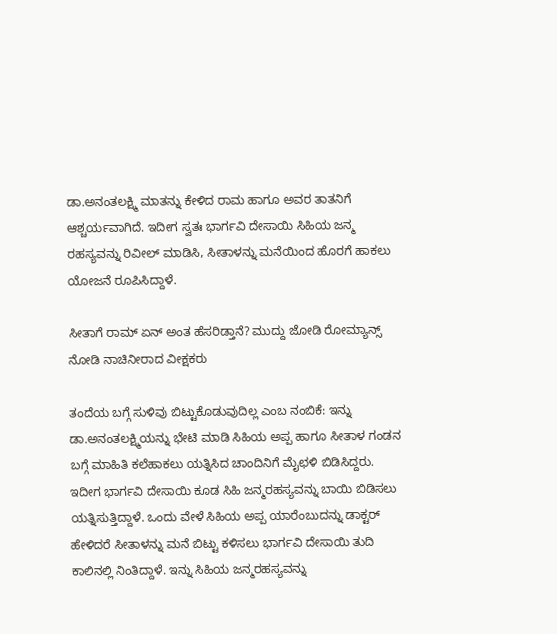ಡಾ.ಅನಂತಲಕ್ಷ್ಮಿ ಮಾತನ್ನು ಕೇಳಿದ ರಾಮ ಹಾಗೂ ಅವರ ತಾತನಿಗೆ ಆಶ್ಚರ್ಯವಾಗಿದೆ. ಇದೀಗ ಸ್ವತಃ ಭಾರ್ಗವಿ ದೇಸಾಯಿ ಸಿಹಿಯ ಜನ್ಮ ರಹಸ್ಯವನ್ನು ರಿವೀಲ್ ಮಾಡಿಸಿ, ಸೀತಾಳನ್ನು ಮನೆಯಿಂದ ಹೊರಗೆ ಹಾಕಲು ಯೋಜನೆ ರೂಪಿಸಿದ್ದಾಳೆ.

ಸೀತಾಗೆ ರಾಮ್ ಏನ್ ಅಂತ ಹೆಸರಿಡ್ತಾನೆ? ಮುದ್ದು ಜೋಡಿ‌ ರೋಮ್ಯಾನ್ಸ್ ನೋಡಿ ನಾಚಿನೀರಾದ ವೀಕ್ಷಕರು

ತಂದೆಯ ಬಗ್ಗೆ ಸುಳಿವು ಬಿಟ್ಟುಕೊಡುವುದಿಲ್ಲ ಎಂಬ ನಂಬಿಕೆ: ಇನ್ನು ಡಾ.ಅನಂತಲಕ್ಷ್ಮಿಯನ್ನು ಭೇಟಿ ಮಾಡಿ ಸಿಹಿಯ ಅಪ್ಪ ಹಾಗೂ ಸೀತಾಳ ಗಂಡನ ಬಗ್ಗೆ ಮಾಹಿತಿ ಕಲೆಹಾಕಲು ಯತ್ನಿಸಿದ ಚಾಂದಿನಿಗೆ ಮೈಛಳಿ ಬಿಡಿಸಿದ್ದರು. ಇದೀಗ ಭಾರ್ಗವಿ ದೇಸಾಯಿ ಕೂಡ ಸಿಹಿ ಜನ್ಮರಹಸ್ಯವನ್ನು ಬಾಯಿ ಬಿಡಿಸಲು ಯತ್ನಿಸುತ್ತಿದ್ದಾಳೆ. ಒಂದು ವೇಳೆ ಸಿಹಿಯ ಅಪ್ಪ ಯಾರೆಂಬುದನ್ನು ಡಾಕ್ಟರ್ ಹೇಳಿದರೆ ಸೀತಾಳನ್ನು ಮನೆ ಬಿಟ್ಟು ಕಳಿಸಲು ಭಾರ್ಗವಿ ದೇಸಾಯಿ ತುದಿ ಕಾಲಿನಲ್ಲಿ ನಿಂತಿದ್ದಾಳೆ. ಇನ್ನು ಸಿಹಿಯ ಜನ್ಮರಹಸ್ಯವನ್ನು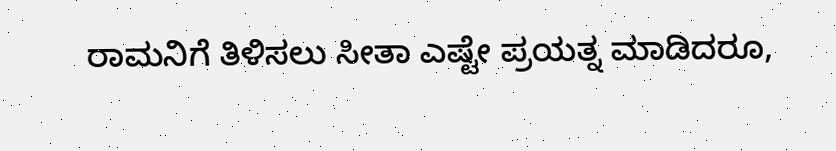ರಾಮನಿಗೆ ತಿಳಿಸಲು ಸೀತಾ ಎಷ್ಟೇ ಪ್ರಯತ್ನ ಮಾಡಿದರೂ,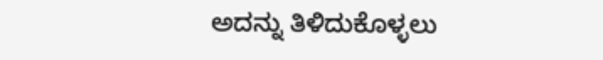ಅದನ್ನು ತಿಳಿದುಕೊಳ್ಳಲು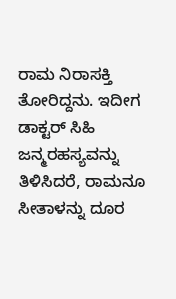ರಾಮ ನಿರಾಸಕ್ತಿ ತೋರಿದ್ದನು. ಇದೀಗ ಡಾಕ್ಟರ್ ಸಿಹಿ ಜನ್ಮರಹಸ್ಯವನ್ನು ತಿಳಿಸಿದರೆ, ರಾಮನೂ ಸೀತಾಳನ್ನು ದೂರ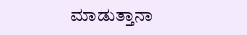ಮಾಡುತ್ತಾನಾ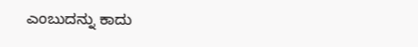ಎಂಬುದನ್ನು ಕಾದು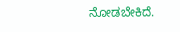ನೋಡಬೇಕಿದೆ.